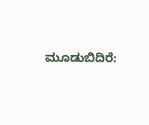ಮೂಡುಬಿದಿರೆ: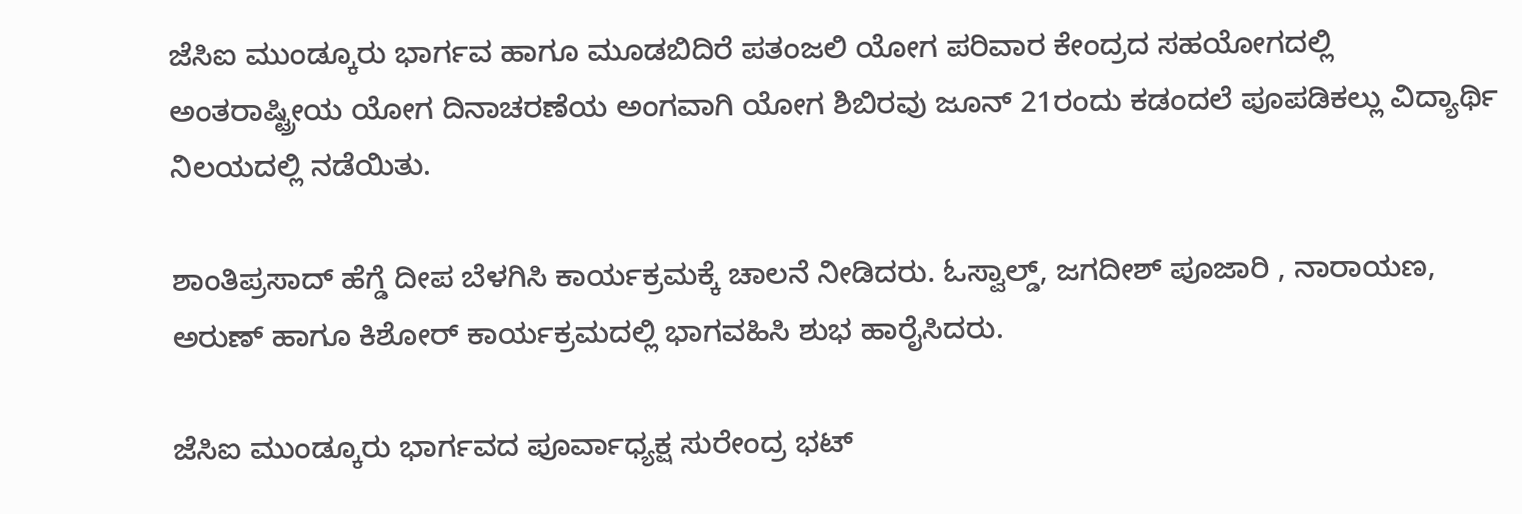ಜೆಸಿಐ ಮುಂಡ್ಕೂರು ಭಾರ್ಗವ ಹಾಗೂ ಮೂಡಬಿದಿರೆ ಪತಂಜಲಿ ಯೋಗ ಪರಿವಾರ ಕೇಂದ್ರದ ಸಹಯೋಗದಲ್ಲಿ ಅಂತರಾಷ್ಟ್ರೀಯ ಯೋಗ ದಿನಾಚರಣೆಯ ಅಂಗವಾಗಿ ಯೋಗ ಶಿಬಿರವು ಜೂನ್ 21ರಂದು ಕಡಂದಲೆ ಪೂಪಡಿಕಲ್ಲು ವಿದ್ಯಾರ್ಥಿ ನಿಲಯದಲ್ಲಿ ನಡೆಯಿತು.

ಶಾಂತಿಪ್ರಸಾದ್ ಹೆಗ್ಡೆ ದೀಪ ಬೆಳಗಿಸಿ ಕಾರ್ಯಕ್ರಮಕ್ಕೆ ಚಾಲನೆ ನೀಡಿದರು. ಓಸ್ವಾಲ್ಡ್, ಜಗದೀಶ್ ಪೂಜಾರಿ , ನಾರಾಯಣ, ಅರುಣ್ ಹಾಗೂ ಕಿಶೋರ್ ಕಾರ್ಯಕ್ರಮದಲ್ಲಿ ಭಾಗವಹಿಸಿ ಶುಭ ಹಾರೈಸಿದರು.

ಜೆಸಿಐ ಮುಂಡ್ಕೂರು ಭಾರ್ಗವದ ಪೂರ್ವಾಧ್ಯಕ್ಷ ಸುರೇಂದ್ರ ಭಟ್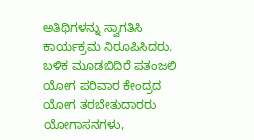ಅತಿಥಿಗಳನ್ನು ಸ್ವಾಗತಿಸಿ ಕಾರ್ಯಕ್ರಮ ನಿರೂಪಿಸಿದರು. ಬಳಿಕ ಮೂಡಬಿದಿರೆ ಪತಂಜಲಿ ಯೋಗ ಪರಿವಾರ ಕೇಂದ್ರದ ಯೋಗ ತರಬೇತುದಾರರು ಯೋಗಾಸನಗಳು,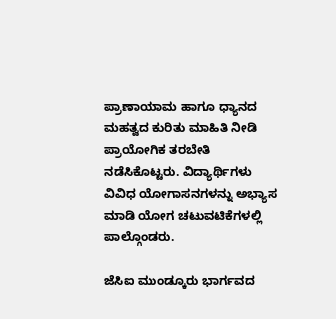ಪ್ರಾಣಾಯಾಮ ಹಾಗೂ ಧ್ಯಾನದ ಮಹತ್ವದ ಕುರಿತು ಮಾಹಿತಿ ನೀಡಿ ಪ್ರಾಯೋಗಿಕ ತರಬೇತಿ ನಡೆಸಿಕೊಟ್ಟರು. ವಿದ್ಯಾರ್ಥಿಗಳು ವಿವಿಧ ಯೋಗಾಸನಗಳನ್ನು ಅಭ್ಯಾಸ ಮಾಡಿ ಯೋಗ ಚಟುವಟಿಕೆಗಳಲ್ಲಿ ಪಾಲ್ಗೊಂಡರು.

ಜೆಸಿಐ ಮುಂಡ್ಕೂರು ಭಾರ್ಗವದ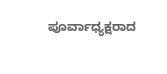ಪೂರ್ವಾಧ್ಯಕ್ಷರಾದ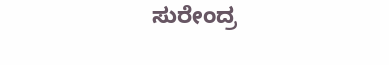ಸುರೇಂದ್ರ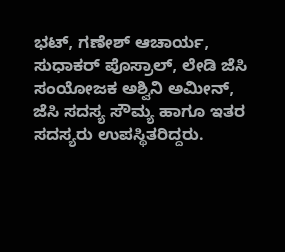ಭಟ್, ಗಣೇಶ್ ಆಚಾರ್ಯ, ಸುಧಾಕರ್ ಪೊಸ್ರಾಲ್, ಲೇಡಿ ಜೆಸಿ ಸಂಯೋಜಕ ಅಶ್ವಿನಿ ಅಮೀನ್, ಜೆಸಿ ಸದಸ್ಯ ಸೌಮ್ಯ ಹಾಗೂ ಇತರ ಸದಸ್ಯರು ಉಪಸ್ಥಿತರಿದ್ದರು.